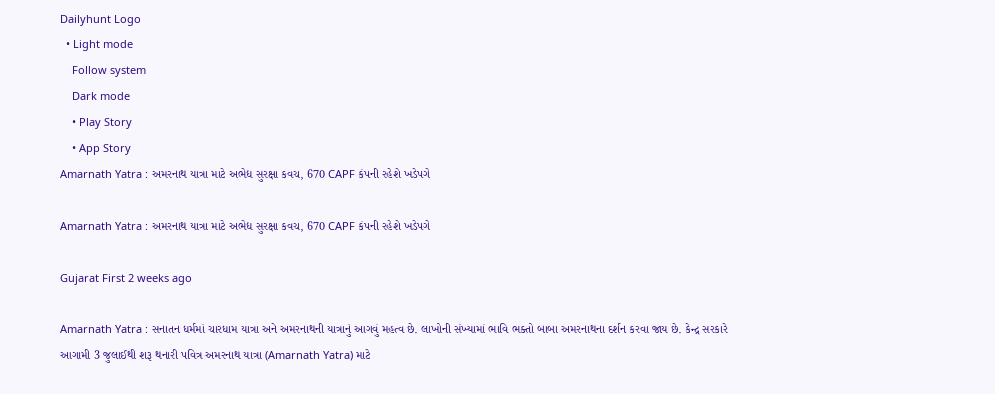Dailyhunt Logo
  • Light mode
    Follow system
    Dark mode
    • Play Story
    • App Story
Amarnath Yatra : અમરનાથ યાત્રા માટે અભેદ્ય સુરક્ષા કવચ, 670 CAPF કંપની રહેશે ખડેપગે

Amarnath Yatra : અમરનાથ યાત્રા માટે અભેદ્ય સુરક્ષા કવચ, 670 CAPF કંપની રહેશે ખડેપગે

Gujarat First 2 weeks ago

Amarnath Yatra : સનાતન ધર્મમાં ચારધામ યાત્રા અને અમરનાથની યાત્રાનું આગવું મહત્વ છે. લાખોની સંખ્યામાં ભાવિ ભક્તો બાબા અમરનાથના દર્શન કરવા જાય છે. કેન્દ્ર સરકારે આગામી 3 જુલાઈથી શરૂ થનારી પવિત્ર અમરનાથ યાત્રા (Amarnath Yatra) માટે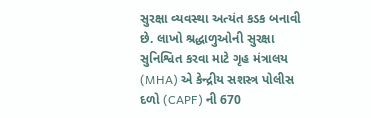સુરક્ષા વ્યવસ્થા અત્યંત કડક બનાવી છે. લાખો શ્રદ્ધાળુઓની સુરક્ષા સુનિશ્વિત કરવા માટે ગૃહ મંત્રાલય (MHA) એ કેન્દ્રીય સશસ્ત્ર પોલીસ દળો (CAPF) ની 670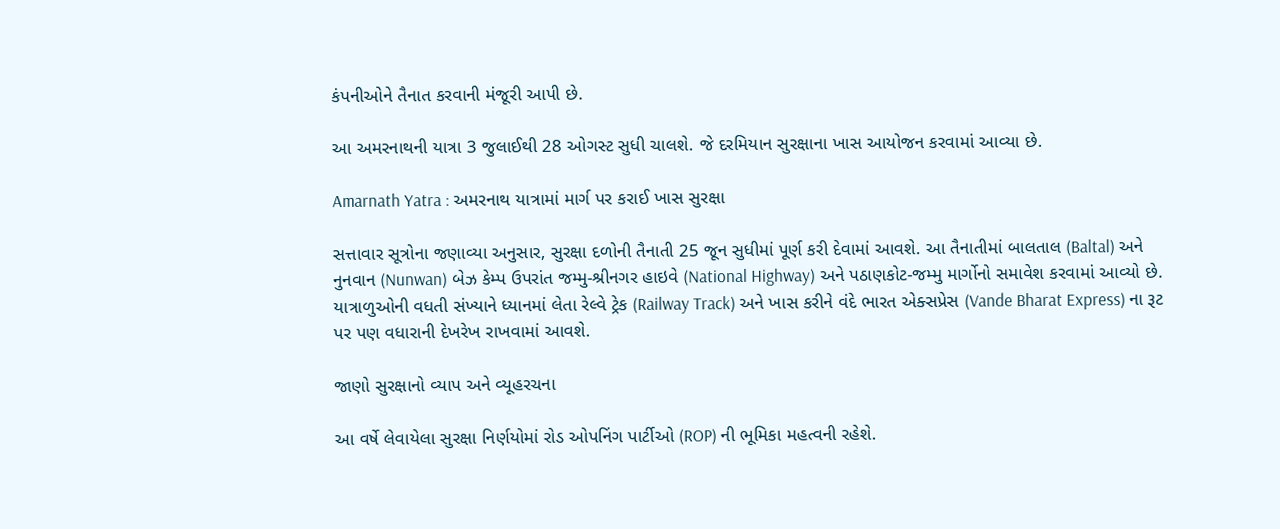કંપનીઓને તૈનાત કરવાની મંજૂરી આપી છે.

આ અમરનાથની યાત્રા 3 જુલાઈથી 28 ઓગસ્ટ સુધી ચાલશે. જે દરમિયાન સુરક્ષાના ખાસ આયોજન કરવામાં આવ્યા છે.

Amarnath Yatra : અમરનાથ યાત્રામાં માર્ગ પર કરાઈ ખાસ સુરક્ષા

સત્તાવાર સૂત્રોના જણાવ્યા અનુસાર, સુરક્ષા દળોની તૈનાતી 25 જૂન સુધીમાં પૂર્ણ કરી દેવામાં આવશે. આ તૈનાતીમાં બાલતાલ (Baltal) અને નુનવાન (Nunwan) બેઝ કેમ્પ ઉપરાંત જમ્મુ-શ્રીનગર હાઇવે (National Highway) અને પઠાણકોટ-જમ્મુ માર્ગોનો સમાવેશ કરવામાં આવ્યો છે. યાત્રાળુઓની વધતી સંખ્યાને ધ્યાનમાં લેતા રેલ્વે ટ્રેક (Railway Track) અને ખાસ કરીને વંદે ભારત એક્સપ્રેસ (Vande Bharat Express) ના રૂટ પર પણ વધારાની દેખરેખ રાખવામાં આવશે.

જાણો સુરક્ષાનો વ્યાપ અને વ્યૂહરચના

આ વર્ષે લેવાયેલા સુરક્ષા નિર્ણયોમાં રોડ ઓપનિંગ પાર્ટીઓ (ROP) ની ભૂમિકા મહત્વની રહેશે.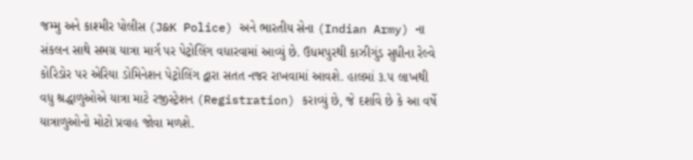જમ્મુ અને કાશ્મીર પોલીસ (J&K Police) અને ભારતીય સેના (Indian Army) ના સંકલન સાથે સમગ્ર યાત્રા માર્ગ પર પેટ્રોલિંગ વધારવામાં આવ્યું છે. ઉધમપુરથી કાઝીગુંડ સુધીના રેલ્વે કોરિડોર પર એરિયા ડોમિનેશન પેટ્રોલિંગ દ્વારા સતત નજર રાખવામાં આવશે. હાલમાં ૩.૫ લાખથી વધુ શ્રદ્ધાળુઓએ યાત્રા માટે રજીસ્ટ્રેશન (Registration) કરાવ્યું છે, જે દર્શાવે છે કે આ વર્ષે યાત્રાળુઓનો મોટો પ્રવાહ જોવા મળશે.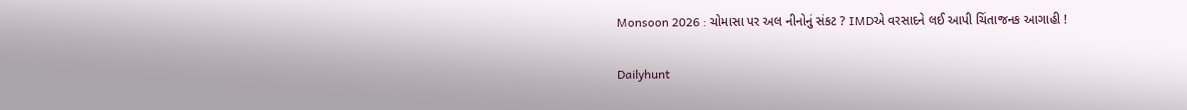Monsoon 2026 : ચોમાસા પર અલ નીનોનું સંકટ ? IMDએ વરસાદને લઈ આપી ચિંતાજનક આગાહી !

Dailyhunt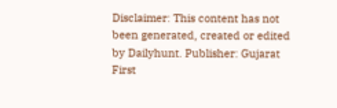Disclaimer: This content has not been generated, created or edited by Dailyhunt. Publisher: Gujarat First